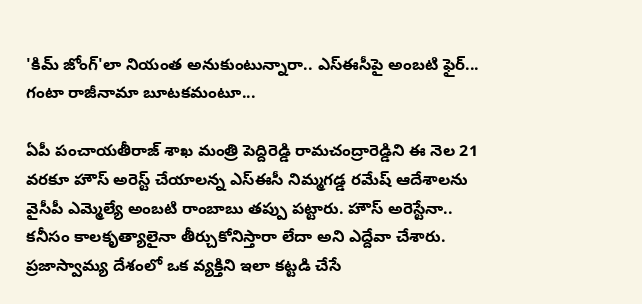'కిమ్ జోంగ్'లా నియంత అనుకుంటున్నారా.. ఎస్‌ఈసీపై అంబటి ఫైర్... గంటా రాజీనామా బూటకమంటూ...

ఏపీ పంచాయతీరాజ్ శాఖ మంత్రి పెద్దిరెడ్డి రామచంద్రారెడ్డిని ఈ నెల 21 వరకూ హౌస్ అరెస్ట్ చేయాలన్న ఎస్ఈసీ నిమ్మగడ్డ రమేష్ ఆదేశాలను వైసీపీ ఎమ్మెల్యే అంబటి రాంబాబు తప్పు పట్టారు. హౌస్ అరెస్టేనా.. కనీసం కాలకృత్యాలైనా తీర్చుకోనిస్తారా లేదా అని ఎద్దేవా చేశారు. ప్రజాస్వామ్య దేశంలో ఒక వ్యక్తిని ఇలా కట్టడి చేసే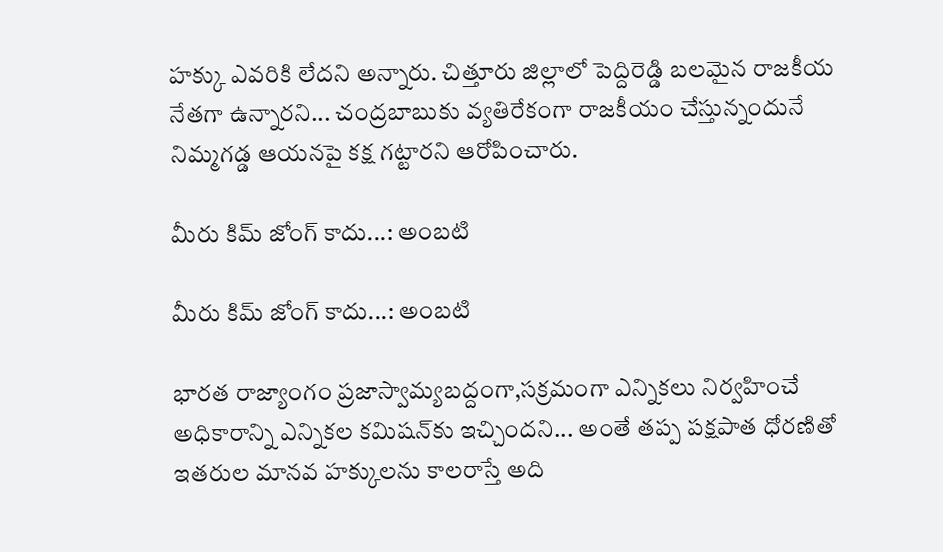హక్కు ఎవరికి లేదని అన్నారు. చిత్తూరు జిల్లాలో పెద్దిరెడ్డి బలమైన రాజకీయ నేతగా ఉన్నారని... చంద్రబాబుకు వ్యతిరేకంగా రాజకీయం చేస్తున్నందునే నిమ్మగడ్డ ఆయనపై కక్ష గట్టారని ఆరోపించారు.

మీరు కిమ్ జోంగ్‌ కాదు...: అంబటి

మీరు కిమ్ జోంగ్‌ కాదు...: అంబటి

భారత రాజ్యాంగం ప్రజాస్వామ్యబద్దంగా,సక్రమంగా ఎన్నికలు నిర్వహించే అధికారాన్ని ఎన్నికల కమిషన్‌కు ఇచ్చిందని... అంతే తప్ప పక్షపాత ధోరణితో ఇతరుల మానవ హక్కులను కాలరాస్తే అది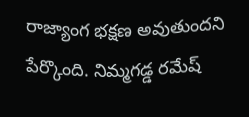రాజ్యాంగ భక్షణ అవుతుందని పేర్కొంది. నిమ్మగడ్డ రమేష్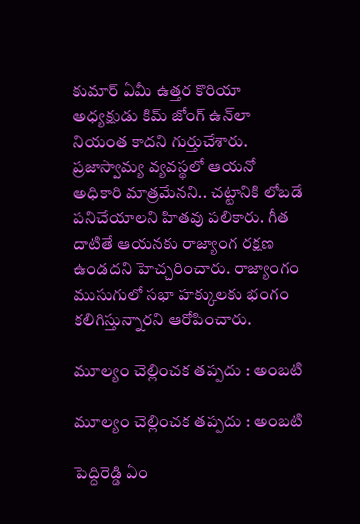కుమార్ ఏమీ ఉత్తర కొరియా అధ్యక్షుడు కిమ్ జోంగ్ ఉన్‌లా నియంత కాదని గుర్తుచేశారు. ప్రజాస్వామ్య వ్యవస్థలో ఆయనో అధికారి మాత్రమేనని.. చట్టానికి లోబడే పనిచేయాలని హితవు పలికారు. గీత దాటితే ఆయనకు రాజ్యాంగ రక్షణ ఉండదని హెచ్చరించారు. రాజ్యాంగం ముసుగులో సభా హక్కులకు భంగం కలిగిస్తున్నారని ఆరోపించారు.

మూల్యం చెల్లించక తప్పదు : అంబటి

మూల్యం చెల్లించక తప్పదు : అంబటి

పెద్దిరెడ్డి ఏం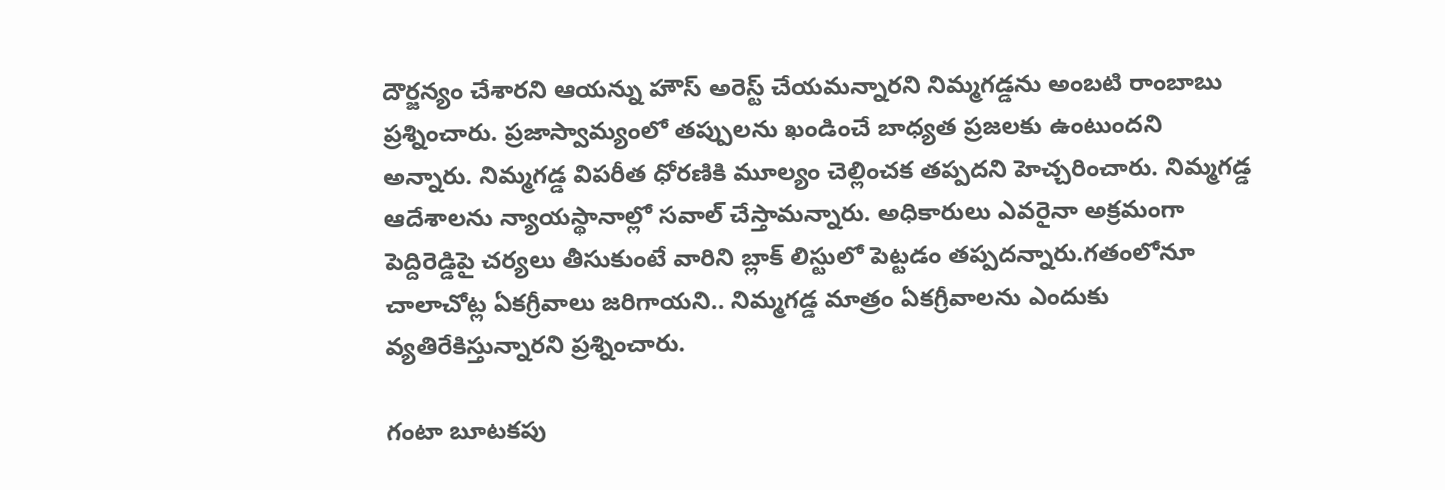దౌర్జన్యం చేశారని ఆయన్ను హౌస్ అరెస్ట్ చేయమన్నారని నిమ్మగడ్డను అంబటి రాంబాబు ప్రశ్నించారు. ప్రజాస్వామ్యంలో తప్పులను ఖండించే బాధ్యత ప్రజలకు ఉంటుందని అన్నారు. నిమ్మగడ్డ విపరీత ధోరణికి మూల్యం చెల్లించక తప్పదని హెచ్చరించారు. నిమ్మగడ్డ ఆదేశాలను న్యాయస్థానాల్లో సవాల్ చేస్తామన్నారు. అధికారులు ఎవరైనా అక్రమంగా పెద్దిరెడ్డిపై చర్యలు తీసుకుంటే వారిని బ్లాక్ లిస్టులో పెట్టడం తప్పదన్నారు.గతంలోనూ చాలాచోట్ల ఏకగ్రీవాలు జరిగాయని.. నిమ్మగడ్డ మాత్రం ఏకగ్రీవాలను ఎందుకు వ్యతిరేకిస్తున్నారని ప్రశ్నించారు.

గంటా బూటకపు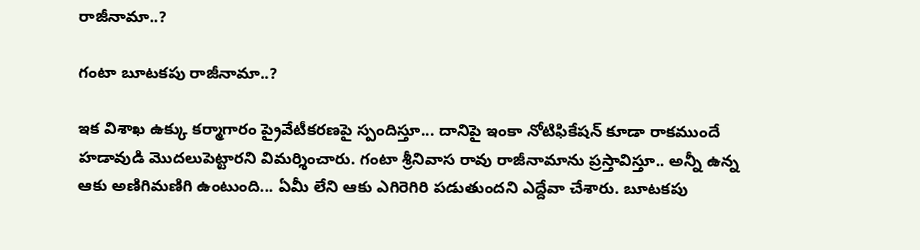రాజీనామా..?

గంటా బూటకపు రాజీనామా..?

ఇక విశాఖ ఉక్కు కర్మాగారం ప్రైవేటీకరణపై స్పందిస్తూ... దానిపై ఇంకా నోటిఫికేషన్ కూడా రాకముందే హడావుడి మొదలుపెట్టారని విమర్శించారు. గంటా శ్రీనివాస రావు రాజీనామాను ప్రస్తావిస్తూ.. అన్నీ ఉన్న ఆకు అణిగిమణిగి ఉంటుంది... ఏమీ లేని ఆకు ఎగిరెగిరి పడుతుందని ఎద్దేవా చేశారు. బూటకపు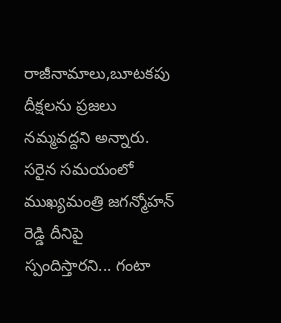రాజీనామాలు,బూటకపు దీక్షలను ప్రజలు నమ్మవద్దని అన్నారు. సరైన సమయంలో ముఖ్యమంత్రి జగన్మోహన్ రెడ్డి దీనిపై స్పందిస్తారని... గంటా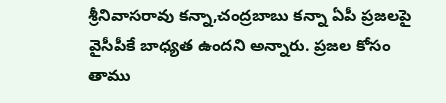శ్రీనివాసరావు కన్నా,చంద్రబాబు కన్నా ఏపీ ప్రజలపై వైసీపీకే బాధ్యత ఉందని అన్నారు. ప్రజల కోసం తాము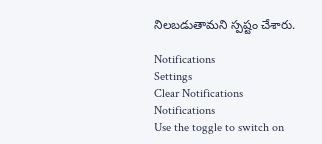నిలబడుతామని స్పష్టం చేశారు.

Notifications
Settings
Clear Notifications
Notifications
Use the toggle to switch on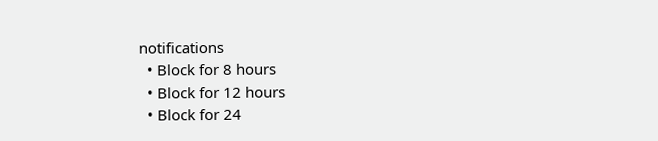notifications
  • Block for 8 hours
  • Block for 12 hours
  • Block for 24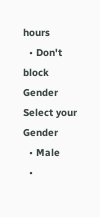hours
  • Don't block
Gender
Select your Gender
  • Male
  •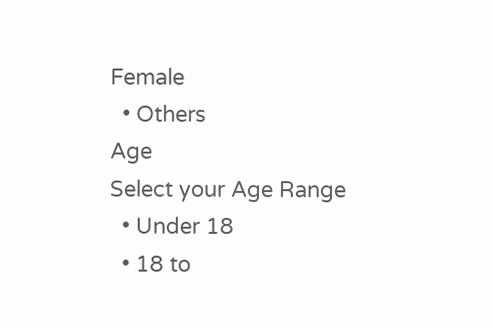Female
  • Others
Age
Select your Age Range
  • Under 18
  • 18 to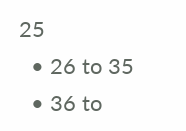25
  • 26 to 35
  • 36 to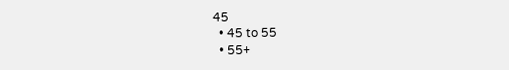45
  • 45 to 55
  • 55+